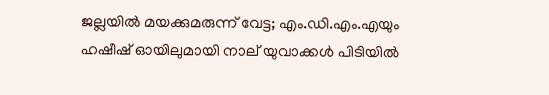ജല്ലയിൽ മയക്കുമരുന്ന് വേട്ട; എം.ഡി.എം.എയും ഹഷീഷ് ഓയിലുമായി നാല് യുവാക്കൾ പിടിയിൽ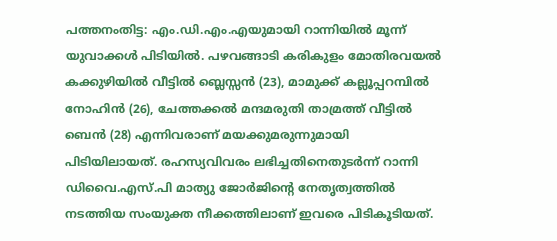പത്തനംതിട്ട: എം.ഡി.എം.എയുമായി റാന്നിയിൽ മൂന്ന് യുവാക്കൾ പിടിയിൽ. പഴവങ്ങാടി കരികുളം മോതിരവയൽ കക്കുഴിയിൽ വീട്ടിൽ ബ്ലെസ്സൻ (23), മാമുക്ക് കല്ലൂപ്പറമ്പിൽ നോഹിൻ (26), ചേത്തക്കൽ മന്ദമരുതി താമ്രത്ത് വീട്ടിൽ ബെൻ (28) എന്നിവരാണ് മയക്കുമരുന്നുമായി പിടിയിലായത്. രഹസ്യവിവരം ലഭിച്ചതിനെതുടർന്ന് റാന്നി ഡിവൈ.എസ്.പി മാത്യു ജോർജിന്റെ നേതൃത്വത്തിൽ നടത്തിയ സംയുക്ത നീക്കത്തിലാണ് ഇവരെ പിടികൂടിയത്.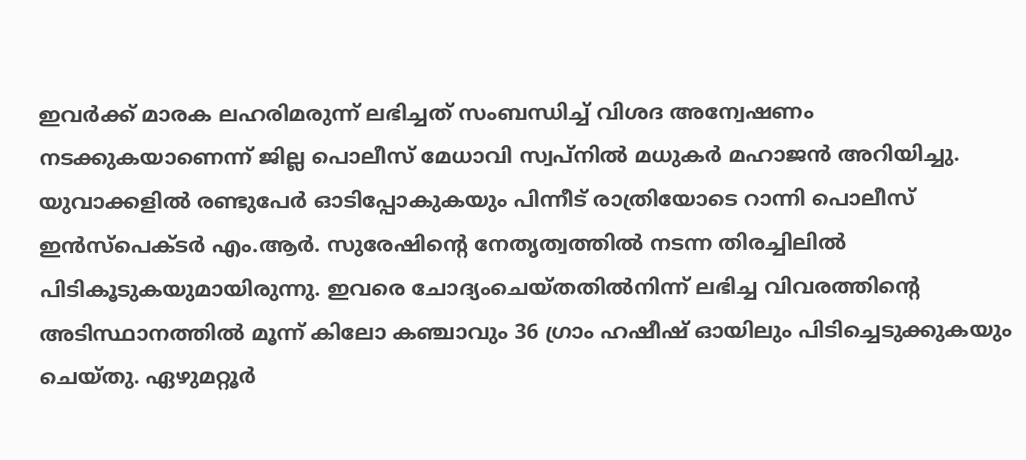ഇവർക്ക് മാരക ലഹരിമരുന്ന് ലഭിച്ചത് സംബന്ധിച്ച് വിശദ അന്വേഷണം നടക്കുകയാണെന്ന് ജില്ല പൊലീസ് മേധാവി സ്വപ്‌നിൽ മധുകർ മഹാജൻ അറിയിച്ചു. യുവാക്കളിൽ രണ്ടുപേർ ഓടിപ്പോകുകയും പിന്നീട് രാത്രിയോടെ റാന്നി പൊലീസ് ഇൻസ്‌പെക്ടർ എം.ആർ. സുരേഷിന്റെ നേതൃത്വത്തിൽ നടന്ന തിരച്ചിലിൽ പിടികൂടുകയുമായിരുന്നു. ഇവരെ ചോദ്യംചെയ്തതിൽനിന്ന് ലഭിച്ച വിവരത്തിന്റെ അടിസ്ഥാനത്തിൽ മൂന്ന് കിലോ കഞ്ചാവും 36 ഗ്രാം ഹഷീഷ് ഓയിലും പിടിച്ചെടുക്കുകയും ചെയ്തു. ഏഴുമറ്റൂർ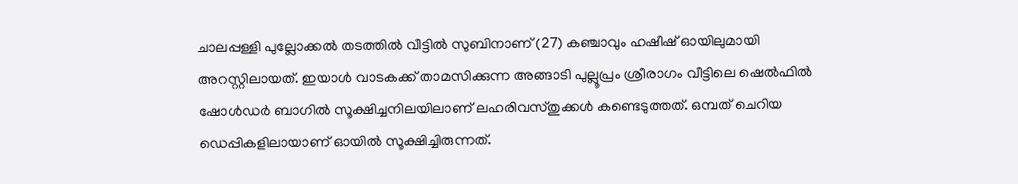ചാലപ്പള്ളി പുല്ലോക്കൽ തടത്തിൽ വീട്ടിൽ സുബിനാണ് (27) കഞ്ചാവും ഹഷീഷ് ഓയിലുമായി അറസ്റ്റിലായത്. ഇയാൾ വാടകക്ക് താമസിക്കുന്ന അങ്ങാടി പുല്ലൂപ്രം ശ്രീരാഗം വീട്ടിലെ ഷെൽഫിൽ ഷോൾഡർ ബാഗിൽ സൂക്ഷിച്ചനിലയിലാണ് ലഹരിവസ്തുക്കൾ കണ്ടെടുത്തത്. ഒമ്പത് ചെറിയ ഡെപ്പികളിലായാണ് ഓയിൽ സൂക്ഷിച്ചിരുന്നത്.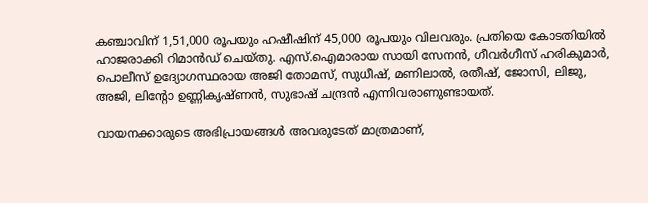കഞ്ചാവിന് 1,51,000 രൂപയും ഹഷീഷിന് 45,000 രൂപയും വിലവരും. പ്രതിയെ കോടതിയിൽ ഹാജരാക്കി റിമാൻഡ് ചെയ്തു. എസ്.ഐമാരായ സായി സേനൻ, ഗീവർഗീസ് ഹരികുമാർ, പൊലീസ് ഉദ്യോഗസ്ഥരായ അജി തോമസ്, സുധീഷ്, മണിലാൽ, രതീഷ്, ജോസി, ലിജു, അജി, ലിന്റോ ഉണ്ണികൃഷ്ണൻ, സുഭാഷ് ചന്ദ്രൻ എന്നിവരാണുണ്ടായത്.

വായനക്കാരുടെ അഭിപ്രായങ്ങള്‍ അവരുടേത് മാത്രമാണ്,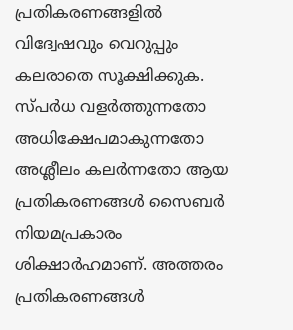പ്രതികരണങ്ങളിൽ വിദ്വേഷവും വെറുപ്പും കലരാതെ സൂക്ഷിക്കുക. സ്പർധ വളർത്തുന്നതോ അധിക്ഷേപമാകുന്നതോ അശ്ലീലം കലർന്നതോ ആയ പ്രതികരണങ്ങൾ സൈബർ നിയമപ്രകാരം ശിക്ഷാർഹമാണ്. അത്തരം പ്രതികരണങ്ങൾ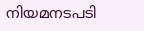നിയമനടപടി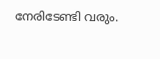നേരിടേണ്ടി വരും.